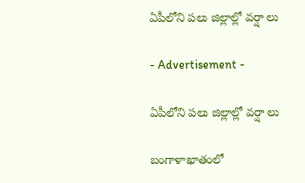ఏపీలోని పలు జిల్లాల్లో వర్షా లు

- Advertisement -

ఏపీలోని పలు జిల్లాల్లో వర్షా లు

బంగాళాఖాతంలో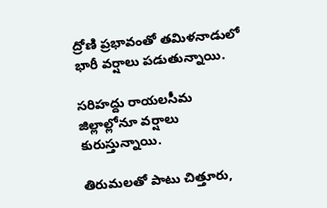ద్రోణి ప్రభావంతో తమిళనాడులో భారీ వర్షాలు పడుతున్నాయి.

సరిహద్దు రాయలసీమ జిల్లాల్లోనూ వర్షాలు కురుస్తున్నాయి.

తిరుమలతో పాటు చిత్తూరు,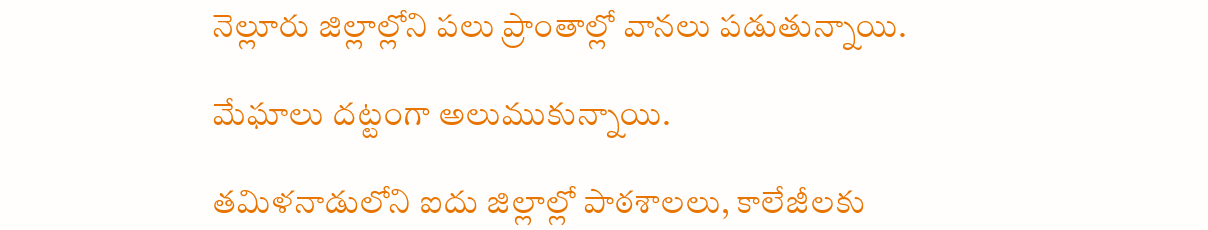నెల్లూరు జిల్లాల్లోని పలు ప్రాంతాల్లో వానలు పడుతున్నాయి.

మేఘాలు దట్టంగా అలుముకున్నాయి.

తమిళనాడులోని ఐదు జిల్లాల్లో పాఠశాలలు, కాలేజీలకు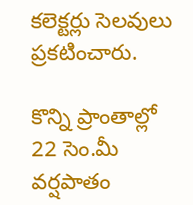కలెక్టర్లు సెలవులు ప్రకటించారు.

కొన్ని ప్రాంతాల్లో 22 సెం.మీ వర్షపాతం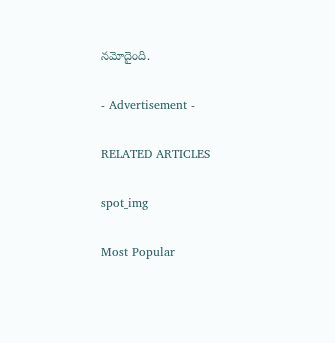నమోదైంది.

- Advertisement -

RELATED ARTICLES

spot_img

Most Popular